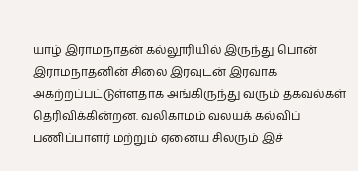யாழ் இராமநாதன் கல்லூரியில் இருந்து பொன் இராமநாதனின் சிலை இரவுடன் இரவாக அகற்றப்பட்டுள்ளதாக அங்கிருந்து வரும் தகவல்கள் தெரிவிக்கின்றன. வலிகாமம் வலயக் கல்விப் பணிப்பாளர் மற்றும் ஏனைய சிலரும் இச்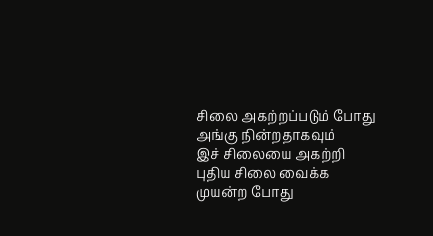சிலை அகற்றப்படும் போது அங்கு நின்றதாகவும்
இச் சிலையை அகற்றி புதிய சிலை வைக்க முயன்ற போது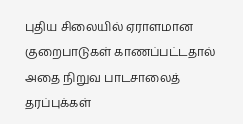புதிய சிலையில் ஏராளமான குறைபாடுகள் காணப்பட்டதால் அதை நிறுவ பாடசாலைத் தரப்புக்கள்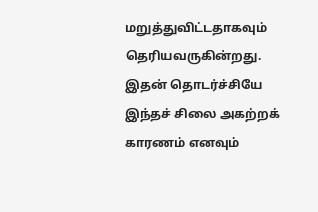மறுத்துவிட்டதாகவும் தெரியவருகின்றது. இதன் தொடர்ச்சியே இந்தச் சிலை அகற்றக் காரணம் எனவும்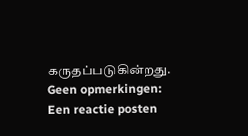கருதப்படுகின்றது.
Geen opmerkingen:
Een reactie posten